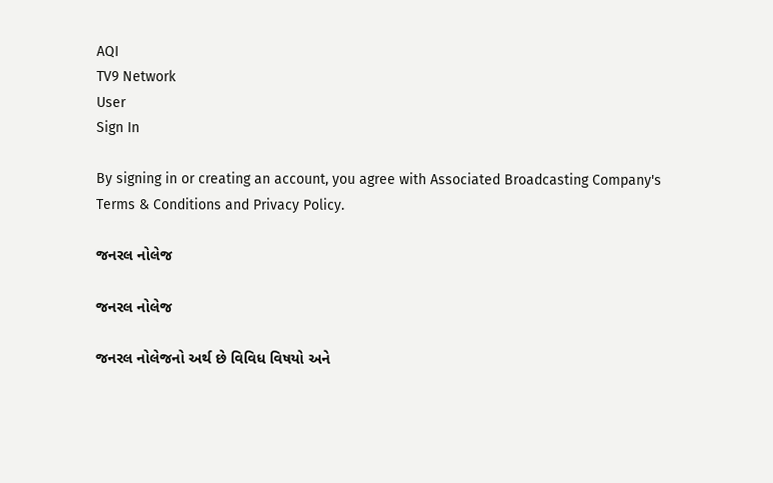AQI
TV9 Network
User
Sign In

By signing in or creating an account, you agree with Associated Broadcasting Company's Terms & Conditions and Privacy Policy.

જનરલ નોલેજ

જનરલ નોલેજ

જનરલ નોલેજનો અર્થ છે વિવિધ વિષયો અને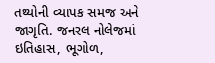તથ્યોની વ્યાપક સમજ અને જાગૃતિ. જનરલ નોલેજમાં ઇતિહાસ, ભૂગોળ,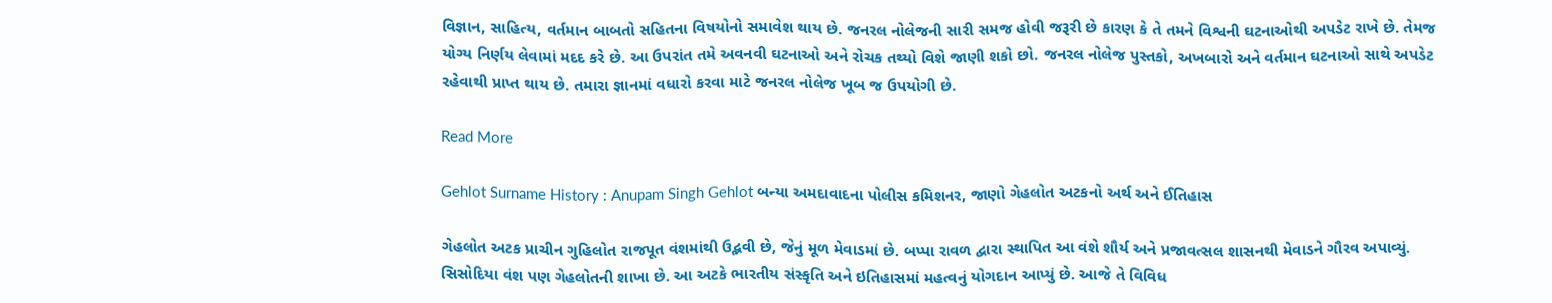વિજ્ઞાન, સાહિત્ય, વર્તમાન બાબતો સહિતના વિષયોનો સમાવેશ થાય છે. જનરલ નોલેજની સારી સમજ હોવી જરૂરી છે કારણ કે તે તમને વિશ્વની ઘટનાઓથી અપડેટ રાખે છે. તેમજ યોગ્ય નિર્ણય લેવામાં મદદ કરે છે. આ ઉપરાંત તમે અવનવી ઘટનાઓ અને રોચક તથ્યો વિશે જાણી શકો છો. જનરલ નોલેજ પુસ્તકો, અખબારો અને વર્તમાન ઘટનાઓ સાથે અપડેટ રહેવાથી પ્રાપ્ત થાય છે. તમારા જ્ઞાનમાં વધારો કરવા માટે જનરલ નોલેજ ખૂબ જ ઉપયોગી છે.

Read More

Gehlot Surname History : Anupam Singh Gehlot બન્યા અમદાવાદના પોલીસ કમિશનર, જાણો ગેહલોત અટકનો અર્થ અને ઈતિહાસ

ગેહલોત અટક પ્રાચીન ગુહિલોત રાજપૂત વંશમાંથી ઉદ્ભવી છે, જેનું મૂળ મેવાડમાં છે. બપ્પા રાવળ દ્વારા સ્થાપિત આ વંશે શૌર્ય અને પ્રજાવત્સલ શાસનથી મેવાડને ગૌરવ અપાવ્યું. સિસોદિયા વંશ પણ ગેહલોતની શાખા છે. આ અટકે ભારતીય સંસ્કૃતિ અને ઇતિહાસમાં મહત્વનું યોગદાન આપ્યું છે. આજે તે વિવિધ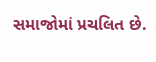સમાજોમાં પ્રચલિત છે.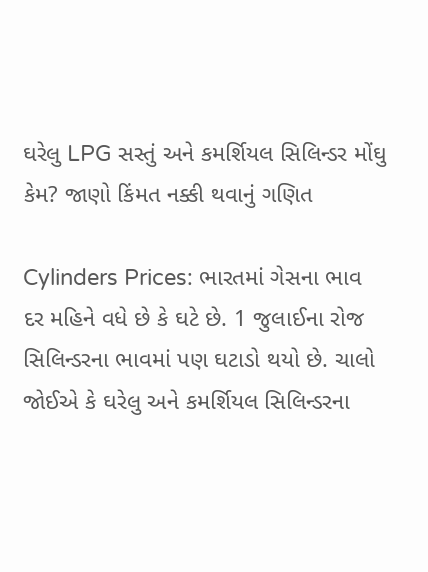ઘરેલુ LPG સસ્તું અને કમર્શિયલ સિલિન્ડર મોંઘુ કેમ? જાણો કિંમત નક્કી થવાનું ગણિત

Cylinders Prices: ભારતમાં ગેસના ભાવ દર મહિને વધે છે કે ઘટે છે. 1 જુલાઈના રોજ સિલિન્ડરના ભાવમાં પણ ઘટાડો થયો છે. ચાલો જોઈએ કે ઘરેલુ અને કમર્શિયલ સિલિન્ડરના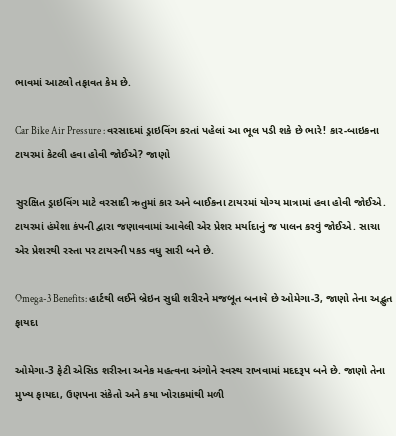ભાવમાં આટલો તફાવત કેમ છે.

Car Bike Air Pressure : વરસાદમાં ડ્રાઇવિંગ કરતાં પહેલાં આ ભૂલ પડી શકે છે ભારે! કાર-બાઇકના ટાયરમાં કેટલી હવા હોવી જોઈએ? જાણો

સુરક્ષિત ડ્રાઇવિંગ માટે વરસાદી ઋતુમાં કાર અને બાઈકના ટાયરમાં યોગ્ય માત્રામાં હવા હોવી જોઈએ. ટાયરમાં હંમેશા કંપની દ્વારા જણાવવામાં આવેલી એર પ્રેશર મર્યાદાનું જ પાલન કરવું જોઈએ. સાચા એર પ્રેશરથી રસ્તા પર ટાયરની પકડ વધુ સારી બને છે.

Omega-3 Benefits: હાર્ટથી લઈને બ્રેઇન સુધી શરીરને મજબૂત બનાવે છે ઓમેગા-3, જાણો તેના અદ્ભુત ફાયદા

ઓમેગા-3 ફેટી એસિડ શરીરના અનેક મહત્વના અંગોને સ્વસ્થ રાખવામાં મદદરૂપ બને છે. જાણો તેના મુખ્ય ફાયદા, ઉણપના સંકેતો અને કયા ખોરાકમાંથી મળી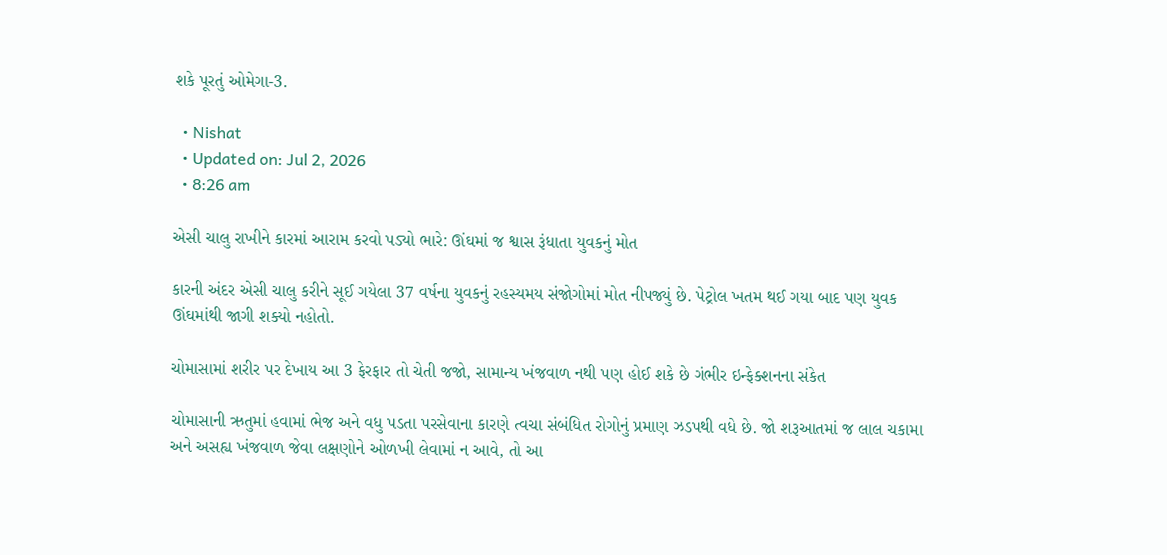શકે પૂરતું ઓમેગા-3.

  • Nishat
  • Updated on: Jul 2, 2026
  • 8:26 am

એસી ચાલુ રાખીને કારમાં આરામ કરવો પડ્યો ભારે: ઊંઘમાં જ શ્વાસ રૂંધાતા યુવકનું મોત

કારની અંદર એસી ચાલુ કરીને સૂઈ ગયેલા 37 વર્ષના યુવકનું રહસ્યમય સંજોગોમાં મોત નીપજ્યું છે. પેટ્રોલ ખતમ થઈ ગયા બાદ પણ યુવક ઊંઘમાંથી જાગી શક્યો નહોતો.

ચોમાસામાં શરીર પર દેખાય આ 3 ફેરફાર તો ચેતી જજો, સામાન્ય ખંજવાળ નથી પણ હોઈ શકે છે ગંભીર ઇન્ફેક્શનના સંકેત

ચોમાસાની ઋતુમાં હવામાં ભેજ અને વધુ પડતા પરસેવાના કારણે ત્વચા સંબંધિત રોગોનું પ્રમાણ ઝડપથી વધે છે. જો શરૂઆતમાં જ લાલ ચકામા અને અસહ્ય ખંજવાળ જેવા લક્ષણોને ઓળખી લેવામાં ન આવે, તો આ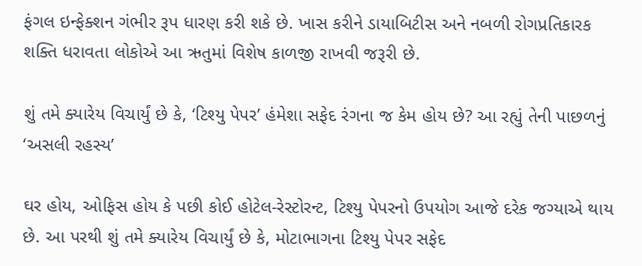ફંગલ ઇન્ફેક્શન ગંભીર રૂપ ધારણ કરી શકે છે. ખાસ કરીને ડાયાબિટીસ અને નબળી રોગપ્રતિકારક શક્તિ ધરાવતા લોકોએ આ ઋતુમાં વિશેષ કાળજી રાખવી જરૂરી છે.

શું તમે ક્યારેય વિચાર્યું છે કે, ‘ટિશ્યુ પેપર’ હંમેશા સફેદ રંગના જ કેમ હોય છે? આ રહ્યું તેની પાછળનું ‘અસલી રહસ્ય’

ઘર હોય, ઓફિસ હોય કે પછી કોઈ હોટેલ-રેસ્ટોરન્ટ, ટિશ્યુ પેપરનો ઉપયોગ આજે દરેક જગ્યાએ થાય છે. આ પરથી શું તમે ક્યારેય વિચાર્યું છે કે, મોટાભાગના ટિશ્યુ પેપર સફેદ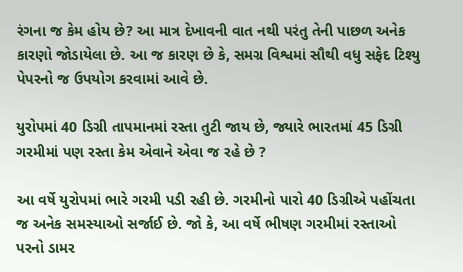રંગના જ કેમ હોય છે? આ માત્ર દેખાવની વાત નથી પરંતુ તેની પાછળ અનેક કારણો જોડાયેલા છે. આ જ કારણ છે કે, સમગ્ર વિશ્વમાં સૌથી વધુ સફેદ ટિશ્યુ પેપરનો જ ઉપયોગ કરવામાં આવે છે.

યુરોપમાં 40 ડિગ્રી તાપમાનમાં રસ્તા તુટી જાય છે, જ્યારે ભારતમાં 45 ડિગ્રી ગરમીમાં પણ રસ્તા કેમ એવાને એવા જ રહે છે ?

આ વર્ષે યુરોપમાં ભારે ગરમી પડી રહી છે. ગરમીનો પારો 40 ડિગ્રીએ પહોંચતા જ અનેક સમસ્યાઓ સર્જાઈ છે. જો કે, આ વર્ષે ભીષણ ગરમીમાં રસ્તાઓ પરનો ડામર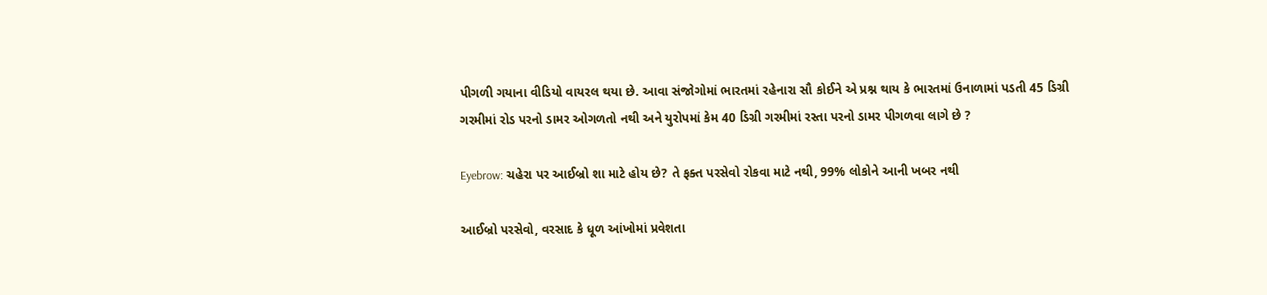પીગળી ગયાના વીડિયો વાયરલ થયા છે. આવા સંજોગોમાં ભારતમાં રહેનારા સૌ કોઈને એ પ્રશ્ન થાય કે ભારતમાં ઉનાળામાં પડતી 45 ડિગ્રી ગરમીમાં રોડ પરનો ડામર ઓગળતો નથી અને યુરોપમાં કેમ 40 ડિગ્રી ગરમીમાં રસ્તા પરનો ડામર પીગળવા લાગે છે ?

Eyebrow: ચહેરા પર આઈબ્રો શા માટે હોય છે? તે ફક્ત પરસેવો રોકવા માટે નથી, 99% લોકોને આની ખબર નથી

આઈબ્રો પરસેવો, વરસાદ કે ધૂળ આંખોમાં પ્રવેશતા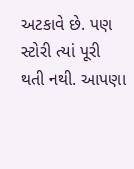અટકાવે છે. પણ સ્ટોરી ત્યાં પૂરી થતી નથી. આપણા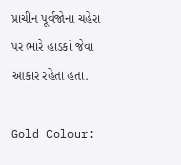પ્રાચીન પૂર્વજોના ચહેરા પર ભારે હાડકાં જેવા આકાર રહેતા હતા.

Gold Colour: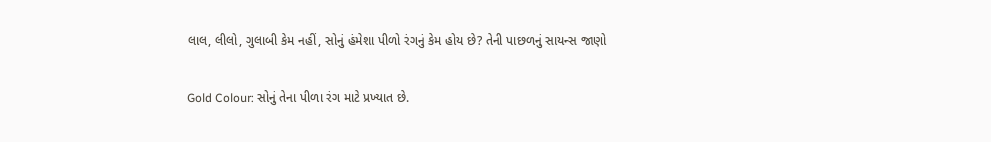લાલ, લીલો, ગુલાબી કેમ નહીં, સોનું હંમેશા પીળો રંગનું કેમ હોય છે? તેની પાછળનું સાયન્સ જાણો

Gold Colour: સોનું તેના પીળા રંગ માટે પ્રખ્યાત છે.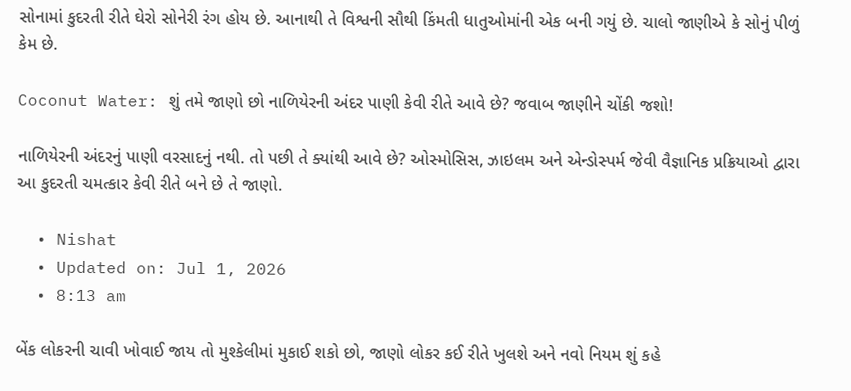સોનામાં કુદરતી રીતે ઘેરો સોનેરી રંગ હોય છે. આનાથી તે વિશ્વની સૌથી કિંમતી ધાતુઓમાંની એક બની ગયું છે. ચાલો જાણીએ કે સોનું પીળું કેમ છે.

Coconut Water: શું તમે જાણો છો નાળિયેરની અંદર પાણી કેવી રીતે આવે છે? જવાબ જાણીને ચોંકી જશો!

નાળિયેરની અંદરનું પાણી વરસાદનું નથી. તો પછી તે ક્યાંથી આવે છે? ઓસ્મોસિસ, ઝાઇલમ અને એન્ડોસ્પર્મ જેવી વૈજ્ઞાનિક પ્રક્રિયાઓ દ્વારા આ કુદરતી ચમત્કાર કેવી રીતે બને છે તે જાણો.

  • Nishat
  • Updated on: Jul 1, 2026
  • 8:13 am

બેંક લોકરની ચાવી ખોવાઈ જાય તો મુશ્કેલીમાં મુકાઈ શકો છો, જાણો લોકર કઈ રીતે ખુલશે અને નવો નિયમ શું કહે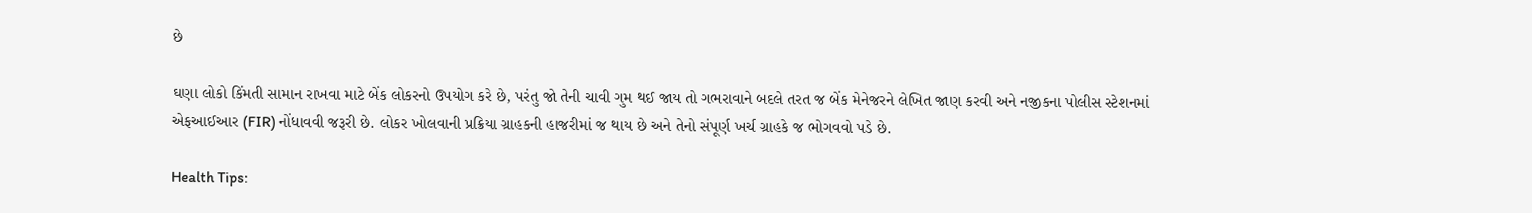છે

ઘણા લોકો કિંમતી સામાન રાખવા માટે બેંક લોકરનો ઉપયોગ કરે છે, પરંતુ જો તેની ચાવી ગુમ થઈ જાય તો ગભરાવાને બદલે તરત જ બેંક મેનેજરને લેખિત જાણ કરવી અને નજીકના પોલીસ સ્ટેશનમાં એફઆઈઆર (FIR) નોંધાવવી જરૂરી છે. લોકર ખોલવાની પ્રક્રિયા ગ્રાહકની હાજરીમાં જ થાય છે અને તેનો સંપૂર્ણ ખર્ચ ગ્રાહકે જ ભોગવવો પડે છે.

Health Tips: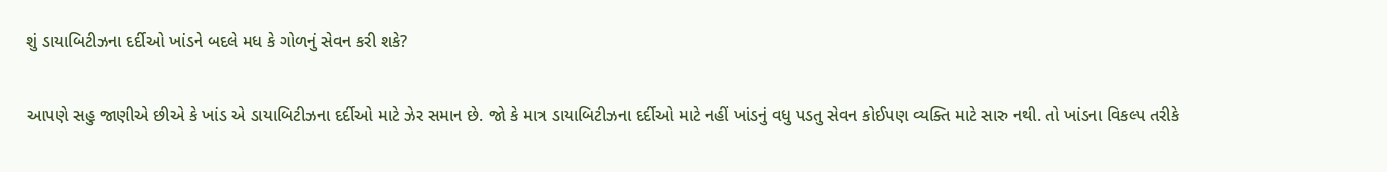શું ડાયાબિટીઝના દર્દીઓ ખાંડને બદલે મધ કે ગોળનું સેવન કરી શકે?

આપણે સહુ જાણીએ છીએ કે ખાંડ એ ડાયાબિટીઝના દર્દીઓ માટે ઝેર સમાન છે. જો કે માત્ર ડાયાબિટીઝના દર્દીઓ માટે નહીં ખાંડનું વધુ પડતુ સેવન કોઈપણ વ્યક્તિ માટે સારુ નથી. તો ખાંડના વિકલ્પ તરીકે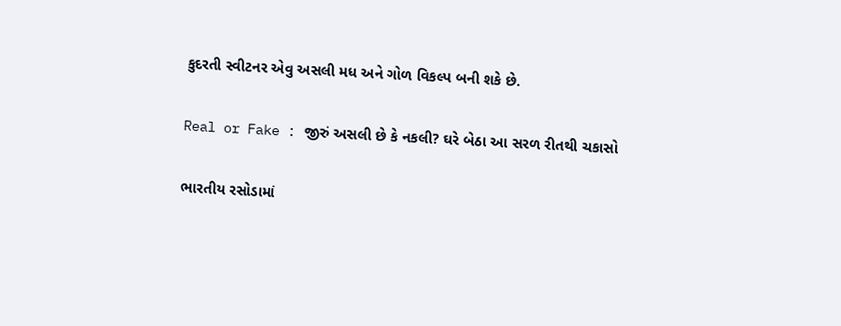કુદરતી સ્વીટનર એવુ અસલી મધ અને ગોળ વિકલ્પ બની શકે છે.

Real or Fake : જીરું અસલી છે કે નકલી? ઘરે બેઠા આ સરળ રીતથી ચકાસો

ભારતીય રસોડામાં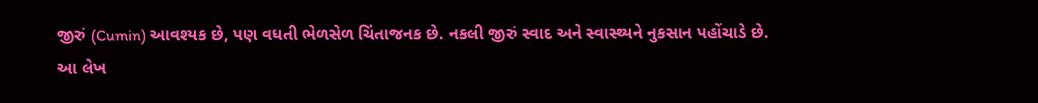જીરું (Cumin) આવશ્યક છે, પણ વધતી ભેળસેળ ચિંતાજનક છે. નકલી જીરું સ્વાદ અને સ્વાસ્થ્યને નુકસાન પહોંચાડે છે. આ લેખ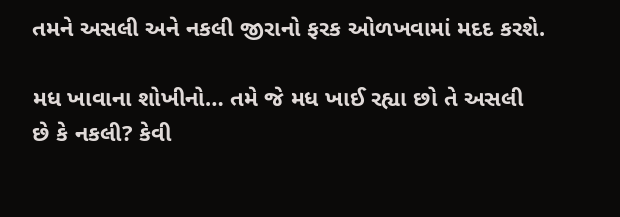તમને અસલી અને નકલી જીરાનો ફરક ઓળખવામાં મદદ કરશે.

મધ ખાવાના શોખીનો… તમે જે મધ ખાઈ રહ્યા છો તે અસલી છે કે નકલી? કેવી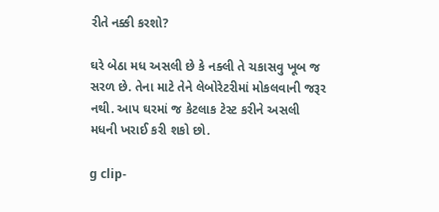રીતે નક્કી કરશો?

ઘરે બેઠા મધ અસલી છે કે નક્લી તે ચકાસવુ ખૂબ જ સરળ છે. તેના માટે તેને લેબોરેટરીમાં મોકલવાની જરૂર નથી. આપ ઘરમાં જ કેટલાક ટેસ્ટ કરીને અસલી મધની ખરાઈ કરી શકો છો.

g clip-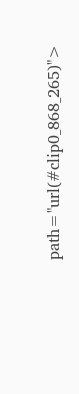path="url(#clip0_868_265)">